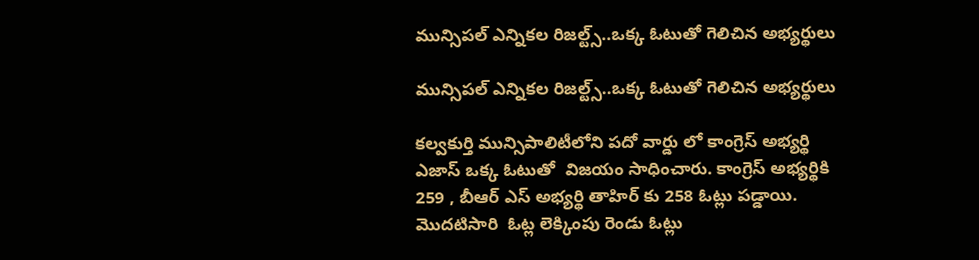మున్సిపల్ ఎన్నికల రిజల్ట్స్..ఒక్క ఓటుతో గెలిచిన అభ్యర్థులు

మున్సిపల్ ఎన్నికల రిజల్ట్స్..ఒక్క ఓటుతో గెలిచిన అభ్యర్థులు

కల్వకుర్తి మున్సిపాలిటీలోని పదో వార్డు లో కాంగ్రెస్ అభ్యర్థి ఎజాస్ ఒక్క ఓటుతో  విజయం సాధించారు. కాంగ్రెస్ అభ్యర్థికి 259 , బీఆర్ ఎస్ అభ్యర్థి తాహిర్ కు 258 ఓట్లు పడ్డాయి. మొదటిసారి  ఓట్ల లెక్కింపు రెండు ఓట్లు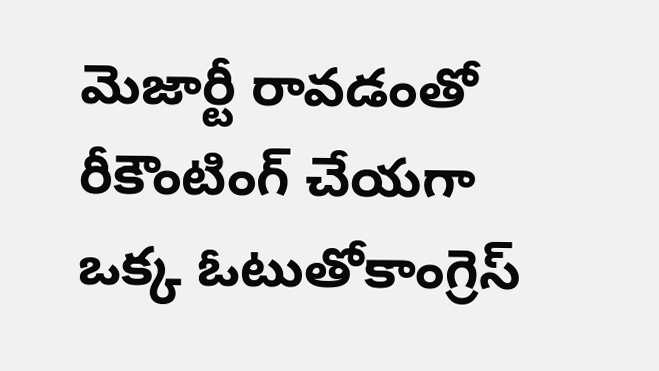మెజార్టీ రావడంతో రీకౌంటింగ్ చేయగా ఒక్క ఓటుతోకాంగ్రెస్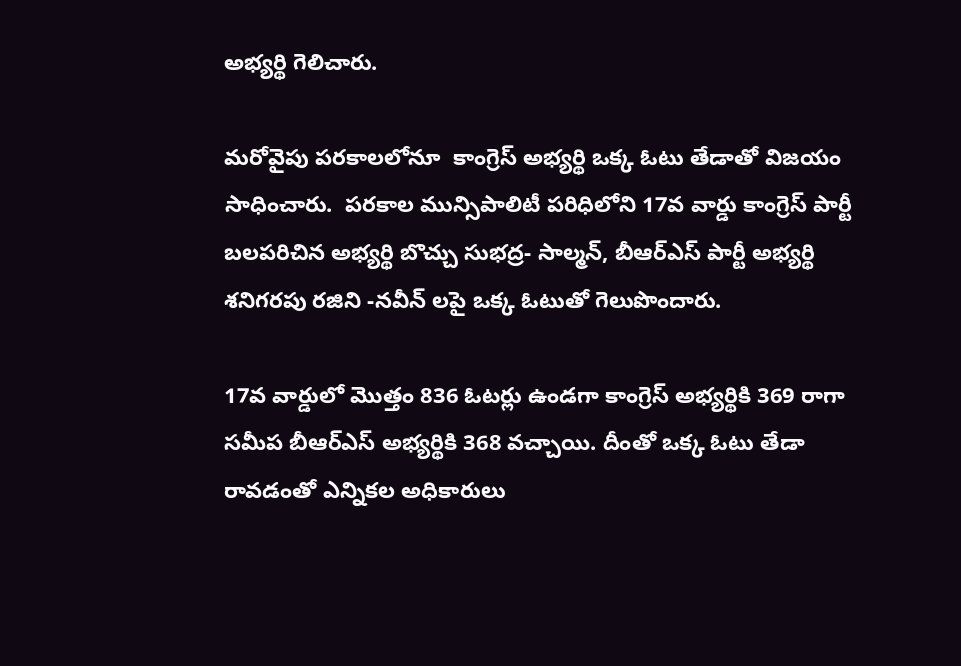అభ్యర్థి గెలిచారు.

మరోవైపు పరకాలలోనూ  కాంగ్రెస్ అభ్యర్థి ఒక్క ఓటు తేడాతో విజయం సాధించారు.  పరకాల మున్సిపాలిటీ పరిధిలోని 17వ వార్డు కాంగ్రెస్ పార్టీ బలపరిచిన అభ్యర్థి బొచ్చు సుభద్ర- సాల్మన్, బీఆర్ఎస్ పార్టీ అభ్యర్థి శనిగరపు రజిని -నవీన్ లపై ఒక్క ఓటుతో గెలుపొందారు.

17వ వార్డులో మొత్తం 836 ఓటర్లు ఉండగా కాంగ్రెస్ అభ్యర్థికి 369 రాగా సమీప బీఆర్ఎస్ అభ్యర్థికి 368 వచ్చాయి. దీంతో ఒక్క ఓటు తేడా రావడంతో ఎన్నికల అధికారులు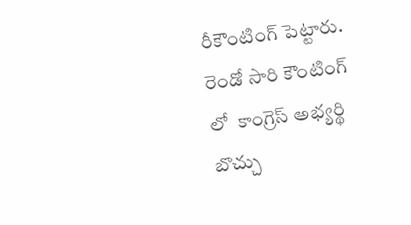రీకౌంటింగ్ పెట్టారు. రెండో సారి కౌంటింగ్ లో  కాంగ్రెస్ అభ్యర్థి బొచ్చు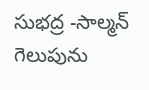సుభద్ర -సాల్మన్ గెలుపును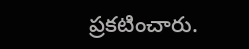ప్రకటించారు.